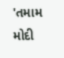'તમામ મોદી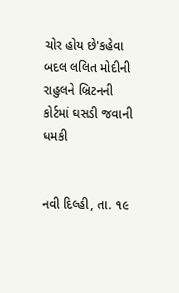ચોર હોય છે'કહેવા બદલ લલિત મોદીની રાહુલને બ્રિટનની કોર્ટમાં ઘસડી જવાની ધમકી


નવી દિલ્હી, તા. ૧૯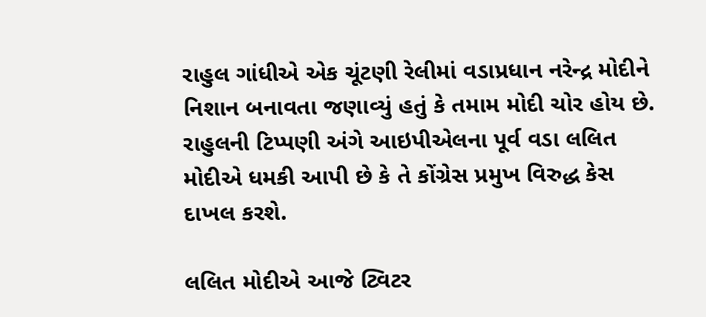રાહુલ ગાંધીએ એક ચૂંટણી રેલીમાં વડાપ્રધાન નરેન્દ્ર મોદીને નિશાન બનાવતા જણાવ્યું હતું કે તમામ મોદી ચોર હોય છે. રાહુલની ટિપ્પણી અંગે આઇપીએલના પૂર્વ વડા લલિત મોદીએ ધમકી આપી છે કે તે કોંગ્રેસ પ્રમુખ વિરુદ્ધ કેસ દાખલ કરશે.

લલિત મોદીએ આજે ટ્વિટર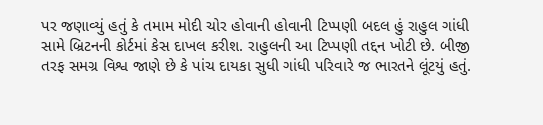પર જણાવ્યું હતું કે તમામ મોદી ચોર હોવાની હોવાની ટિપ્પણી બદલ હું રાહુલ ગાંધી સામે બ્રિટનની કોર્ટમાં કેસ દાખલ કરીશ. રાહુલની આ ટિપ્પણી તદ્દન ખોટી છે. બીજી તરફ સમગ્ર વિશ્વ જાણે છે કે પાંચ દાયકા સુધી ગાંધી પરિવારે જ ભારતને લૂંટયું હતું.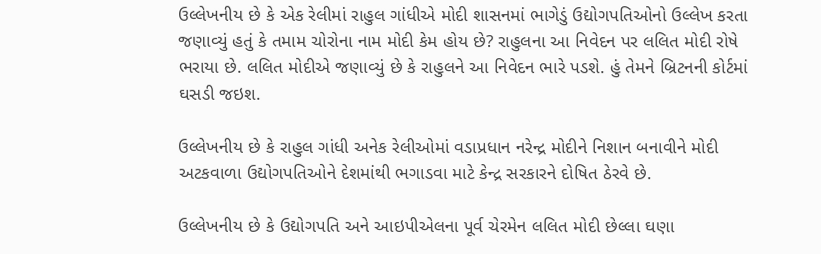ઉલ્લેખનીય છે કે એક રેલીમાં રાહુલ ગાંધીએ મોદી શાસનમાં ભાગેડું ઉદ્યોગપતિઓનો ઉલ્લેખ કરતા જણાવ્યું હતું કે તમામ ચોરોના નામ મોદી કેમ હોય છે? રાહુલના આ નિવેદન પર લલિત મોદી રોષે ભરાયા છે. લલિત મોદીએ જણાવ્યું છે કે રાહુલને આ નિવેદન ભારે પડશે. હું તેમને બ્રિટનની કોર્ટમાં ઘસડી જઇશ.

ઉલ્લેખનીય છે કે રાહુલ ગાંધી અનેક રેલીઓમાં વડાપ્રધાન નરેન્દ્ર મોદીને નિશાન બનાવીને મોદી અટકવાળા ઉદ્યોગપતિઓને દેશમાંથી ભગાડવા માટે કેન્દ્ર સરકારને દોષિત ઠેરવે છે.

ઉલ્લેખનીય છે કે ઉદ્યોગપતિ અને આઇપીએલના પૂર્વ ચેરમેન લલિત મોદી છેલ્લા ઘણા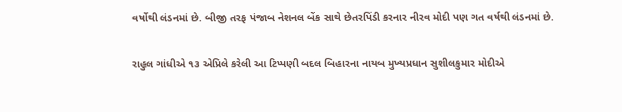વર્ષોથી લંડનમાં છે. બીજી તરફ પંજાબ નેશનલ બેંક સાથે છેતરપિંડી કરનાર નીરવ મોદી પણ ગત વર્ષથી લંડનમાં છે.

રાહુલ ગાંધીએ ૧૩ એપ્રિલે કરેલી આ ટિપ્પણી બદલ બિહારના નાયબ મુખ્યપ્રધાન સુશીલકુમાર મોદીએ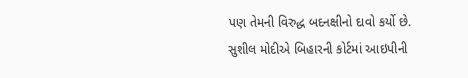પણ તેમની વિરુદ્ધ બદનક્ષીનો દાવો કર્યો છે. સુશીલ મોદીએ બિહારની કોર્ટમાં આઇપીની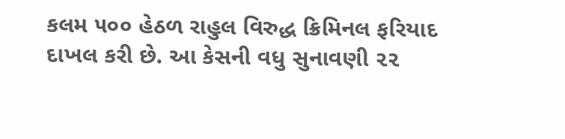કલમ ૫૦૦ હેઠળ રાહુલ વિરુદ્ધ ક્રિમિનલ ફરિયાદ દાખલ કરી છે. આ કેસની વધુ સુનાવણી ૨૨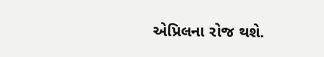એપ્રિલના રોજ થશે.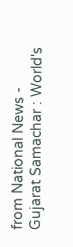from National News - Gujarat Samachar : World's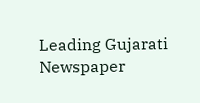Leading Gujarati Newspaper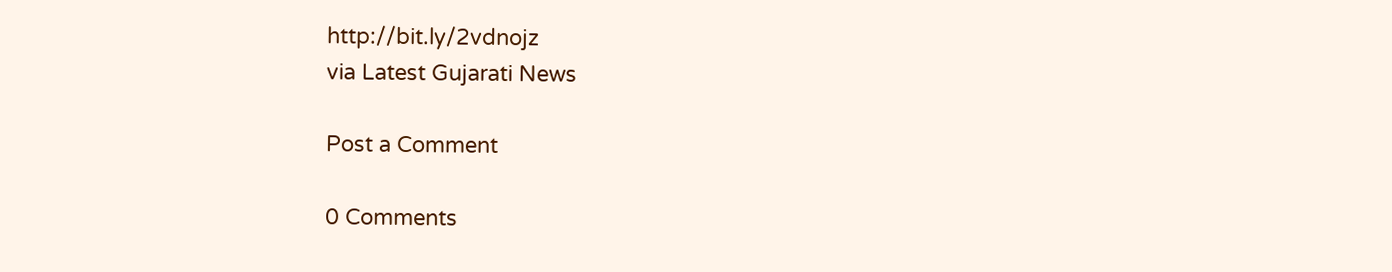http://bit.ly/2vdnojz
via Latest Gujarati News

Post a Comment

0 Comments